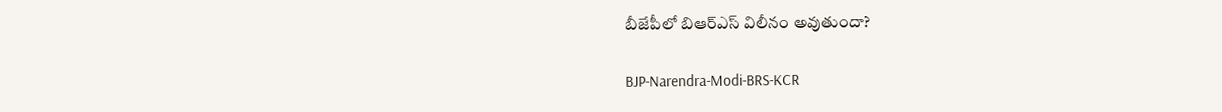బీజేపీలో బిఆర్ఎస్ విలీనం అవుతుందా?

BJP-Narendra-Modi-BRS-KCR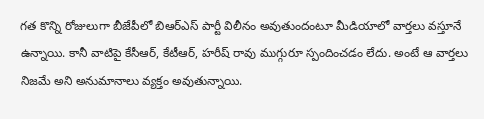గత కొన్ని రోజులుగా బీజేపీలో బిఆర్ఎస్ పార్టీ విలీనం అవుతుందంటూ మీడియాలో వార్తలు వస్తూనే ఉన్నాయి. కానీ వాటిపై కేసీఆర్‌, కేటీఆర్‌, హరీష్ రావు ముగ్గురూ స్పందించడం లేదు. అంటే ఆ వార్తలు నిజమే అని అనుమానాలు వ్యక్తం అవుతున్నాయి.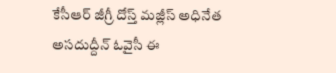కేసీఆర్‌ జీగ్రీ దోస్త్ మజ్లీస్ అధినేత అసదుద్దీన్‌ ఓవైసీ ఈ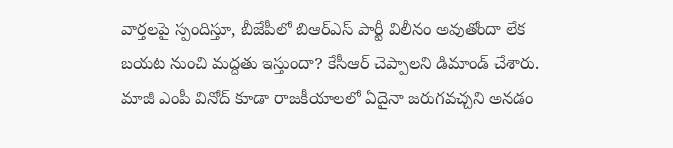వార్తలపై స్పందిస్తూ, బీజేపీలో బిఆర్ఎస్ పార్టీ విలీనం అవుతోందా లేక బయట నుంచి మద్దతు ఇస్తుందా? కేసీఆర్‌ చెప్పాలని డిమాండ్ చేశారు. మాజీ ఎంపీ వినోద్ కూడా రాజకీయాలలో ఏదైనా జరుగవచ్చని అనడం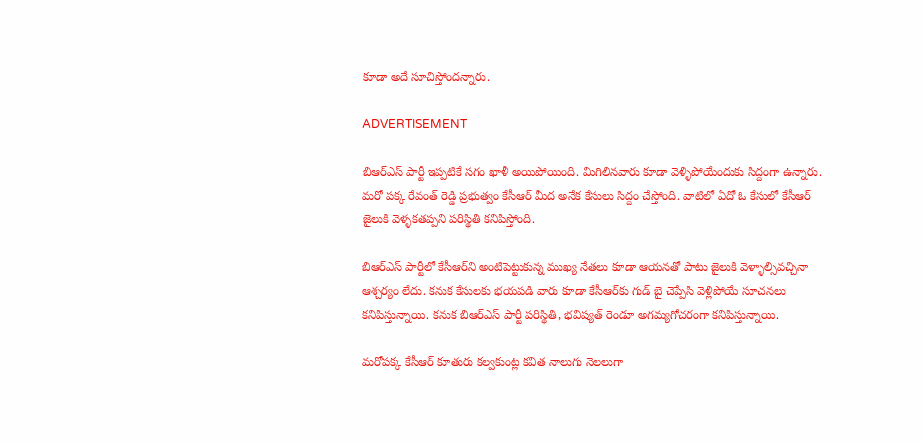కూడా అదే సూచిస్తోందన్నారు.

ADVERTISEMENT

బిఆర్ఎస్ పార్టీ ఇప్పటికే సగం ఖాళీ అయిపోయింది. మిగిలినవారు కూడా వెళ్ళిపోయేందుకు సిద్దంగా ఉన్నారు. మరో పక్క రేవంత్‌ రెడ్డి ప్రభుత్వం కేసీఆర్‌ మీద అనేక కేసులు సిద్దం చేస్తోంది. వాటిలో ఏదో ఓ కేసులో కేసీఆర్‌ జైలుకి వెళ్ళకతప్పని పరిస్థితి కనిపిస్తోంది.

బిఆర్ఎస్‌ పార్టీలో కేసీఆర్‌ని అంటిపెట్టుకున్న ముఖ్య నేతలు కూడా ఆయనతో పాటు జైలుకి వెళ్ళాల్సివచ్చినా ఆశ్చర్యం లేదు. కనుక కేసులకు భయపడి వారు కూడా కేసీఆర్‌కు గుడ్ బై చెప్పేసి వెళ్లిపోయే సూచనలు కనిపిస్తున్నాయి. కనుక బిఆర్ఎస్‌ పార్టీ పరిస్థితి, భవిష్యత్‌ రెండూ అగమ్యగోచరంగా కనిపిస్తున్నాయి.

మరోపక్క కేసీఆర్‌ కూతురు కల్వకుంట్ల కవిత నాలుగు నెలలుగా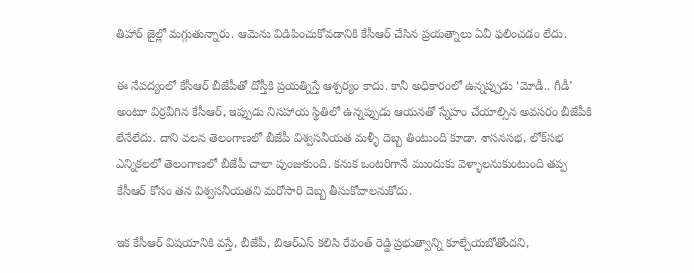తిహార్ జైల్లో మగ్గుతున్నారు. ఆమెను విడిపించుకోవడానికి కేసీఆర్‌ చేసిన ప్రయత్నాలు ఏవీ ఫలించడం లేదు.

ఈ నేపద్యంలో కేసీఆర్‌ బీజేపీతో దోస్తీకి ప్రయత్నిస్తే ఆశ్చర్యం కాదు. కానీ అధికారంలో ఉన్నప్పుడు ‘మోడీ.. గీడీ’ అంటూ విర్రవీగిన కేసీఆర్‌, ఇప్పుడు నిసహాయ స్థితిలో ఉన్నప్పుడు ఆయనతో స్నేహం చేయాల్సిన అవసరం బీజేపీకి లేనేలేదు. దాని వలన తెలంగాణలో బీజేపీ విశ్వసనీయత మళ్ళీ దెబ్బ తింటుంది కూడా. శాసనసభ, లోక్‌సభ ఎన్నికలలో తెలంగాణలో బీజేపీ చాలా పుంజుకుంది. కనుక ఒంటరిగానే ముందుకు వెళ్ళాలనుకుంటుంది తప్ప కేసీఆర్‌ కోసం తన విశ్వసనీయతని మరోసారి దెబ్బ తీసుకోవాలనుకోదు.

ఇక కేసీఆర్‌ విషయానికి వస్తే, బీజేపీ, బిఆర్ఎస్‌ కలిసి రేవంత్‌ రెడ్డి ప్రభుత్వాన్ని కూల్చేయబోతోందని,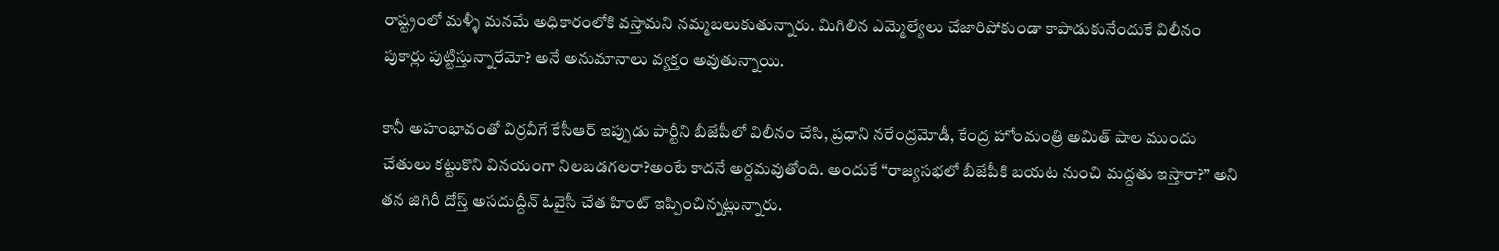రాష్ట్రంలో మళ్ళీ మనమే అధికారంలోకి వస్తామని నమ్మబలుకుతున్నారు. మిగిలిన ఎమ్మెల్యేలు చేజారిపోకుండా కాపాడుకునేందుకే విలీనం పుకార్లు పుట్టిస్తున్నారేమో? అనే అనుమానాలు వ్యక్తం అవుతున్నాయి.

కానీ అహంభావంతో విర్రవీగే కేసీఆర్‌ ఇప్పుడు పార్టీని బీజేపీలో విలీనం చేసి, ప్రధాని నరేంద్రమోడీ, కేంద్ర హోంమంత్రి అమిత్ షాల ముందు చేతులు కట్టుకొని వినయంగా నిలబడగలరా?అంటే కాదనే అర్దమవుతోంది. అందుకే “రాజ్యసభలో బీజేపీకి బయట నుంచి మద్దతు ఇస్తారా?” అని తన జిగిరీ దోస్త్ అసదుద్దీన్‌ ఓవైసీ చేత హింట్ ఇప్పించిన్నట్లున్నారు.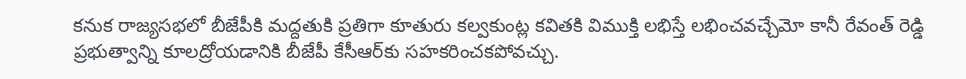కనుక రాజ్యసభలో బీజేపీకి మద్దతుకి ప్రతిగా కూతురు కల్వకుంట్ల కవితకి విముక్తి లభిస్తే లభించవచ్చేమో కానీ రేవంత్‌ రెడ్డి ప్రభుత్వాన్ని కూలద్రోయడానికి బీజేపీ కేసీఆర్‌కు సహకరించకపోవచ్చు.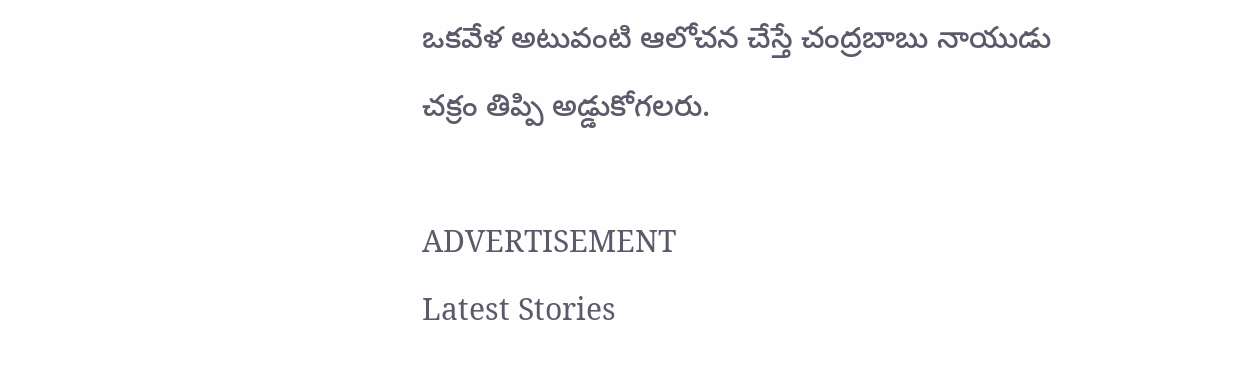ఒకవేళ అటువంటి ఆలోచన చేస్తే చంద్రబాబు నాయుడు చక్రం తిప్పి అడ్డుకోగలరు.

ADVERTISEMENT
Latest Stories